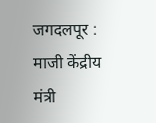जगदलपूर : माजी केंद्रीय मंत्री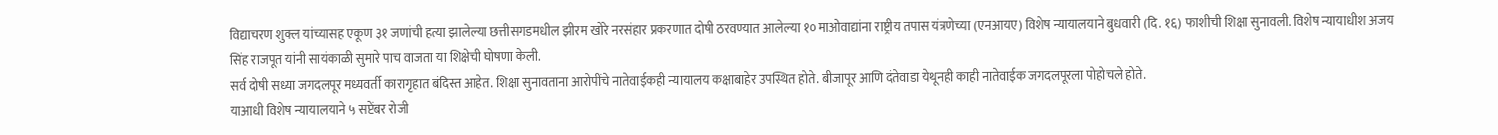विद्याचरण शुक्ल यांच्यासह एकूण ३१ जणांची हत्या झालेल्या छत्तीसगडमधील झीरम खोरे नरसंहार प्रकरणात दोषी ठरवण्यात आलेल्या १० माओवाद्यांना राष्ट्रीय तपास यंत्रणेच्या (एनआयए) विशेष न्यायालयाने बुधवारी (दि. १६) फाशीची शिक्षा सुनावली. विशेष न्यायाधीश अजय सिंह राजपूत यांनी सायंकाळी सुमारे पाच वाजता या शिक्षेची घोषणा केली.
सर्व दोषी सध्या जगदलपूर मध्यवर्ती कारागृहात बंदिस्त आहेत. शिक्षा सुनावताना आरोपींचे नातेवाईकही न्यायालय कक्षाबाहेर उपस्थित होते. बीजापूर आणि दंतेवाडा येथूनही काही नातेवाईक जगदलपूरला पोहोचले होते.
याआधी विशेष न्यायालयाने ५ सप्टेंबर रोजी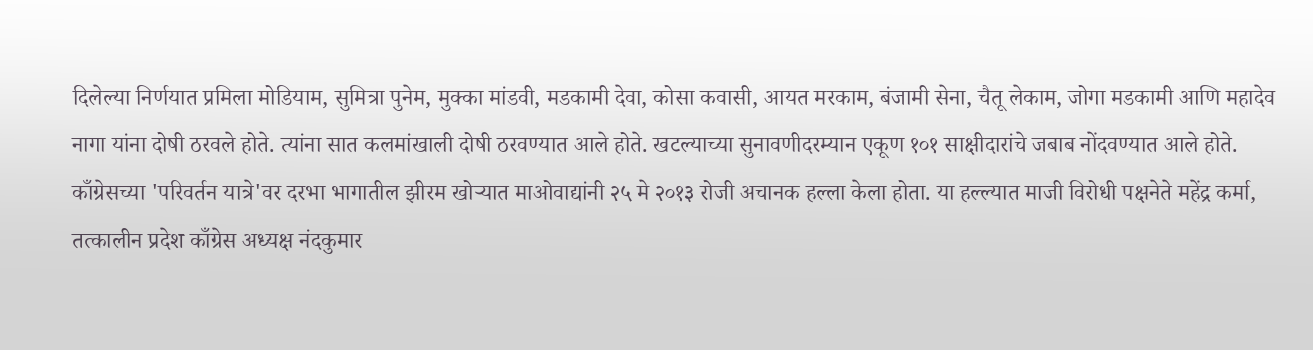दिलेल्या निर्णयात प्रमिला मोडियाम, सुमित्रा पुनेम, मुक्का मांडवी, मडकामी देवा, कोसा कवासी, आयत मरकाम, बंजामी सेना, चैतू लेकाम, जोगा मडकामी आणि महादेव नागा यांना दोषी ठरवले होते. त्यांना सात कलमांखाली दोषी ठरवण्यात आले होते. खटल्याच्या सुनावणीदरम्यान एकूण १०१ साक्षीदारांचे जबाब नोंदवण्यात आले होते.
काँग्रेसच्या 'परिवर्तन यात्रे'वर दरभा भागातील झीरम खोऱ्यात माओवाद्यांनी २५ मे २०१३ रोजी अचानक हल्ला केला होता. या हल्ल्यात माजी विरोधी पक्षनेते महेंद्र कर्मा, तत्कालीन प्रदेश काँग्रेस अध्यक्ष नंदकुमार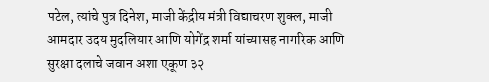पटेल, त्यांचे पुत्र दिनेश, माजी केंद्रीय मंत्री विद्याचरण शुक्ल, माजी आमदार उदय मुदलियार आणि योगेंद्र शर्मा यांच्यासह नागरिक आणि सुरक्षा दलाचे जवान अशा एकूण ३२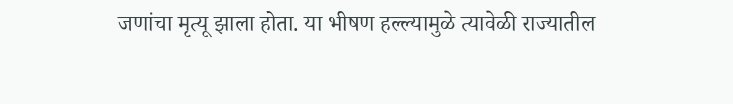जणांचा मृत्यू झाला होता. या भीषण हल्ल्यामुळे त्यावेळी राज्यातील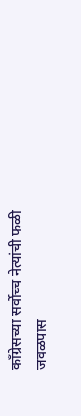काँग्रेसच्या सर्वोच्च नेत्यांची फळी जवळपास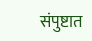संपुष्टात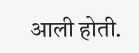आली होती.